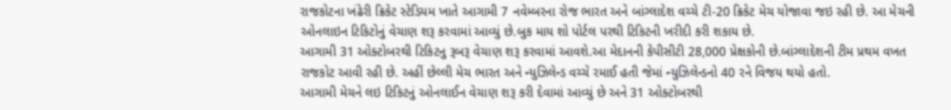રાજકોટના ખંઢેરી ક્રિકેટ સ્ટેડિયમ ખાતે આગામી 7 નવેમ્બરના રોજ ભારત અને બાંગ્લાદેશ વચ્ચે ટી-20 ક્રિકેટ મેચ યોજાવા જઇ રહી છે. આ મેચની ઓનલાઇન ટિકિટોનું વેચાણ શરૂ કરવામાં આવ્યું છે.બુક માય શો પોર્ટલ પરથી ટિકિટની ખરીદી કરી શકાય છે.
આગામી 31 ઓક્ટોબરથી ટિકિટનુ રૂબરૂ વેચાણ શરૂ કરવામાં આવશે.આ મેદાનની કેપીસીટી 28,000 પ્રેક્ષકોની છે.બાંગ્લાદેશની ટીમ પ્રથમ વખત રાજકોટ આવી રહી છે. અહીં છેલ્લી મેચ ભારત અને ન્યુઝિલેન્ડ વચ્ચે રમાઈ હતી જેમાં ન્યુઝિલેન્ડનો 40 રને વિજય થયો હતો.
આગામી મેચને લઇ ટિકિટનું ઓનલાઈન વેચાણ શરૂ કરી દેવામાં આવ્યું છે અને 31 ઓક્ટોબરથી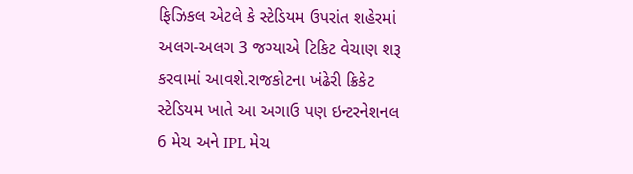ફિઝિકલ એટલે કે સ્ટેડિયમ ઉપરાંત શહેરમાં અલગ-અલગ 3 જગ્યાએ ટિકિટ વેચાણ શરૂ કરવામાં આવશે.રાજકોટના ખંઢેરી ક્રિકેટ સ્ટેડિયમ ખાતે આ અગાઉ પણ ઇન્ટરનેશનલ 6 મેચ અને IPL મેચ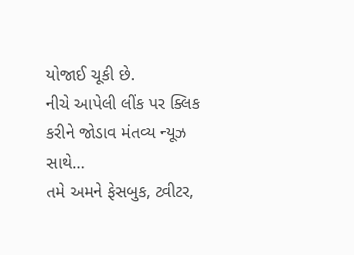યોજાઈ ચૂકી છે.
નીચે આપેલી લીંક પર ક્લિક કરીને જોડાવ મંતવ્ય ન્યૂઝ સાથે…
તમે અમને ફેસબુક, ટ્વીટર,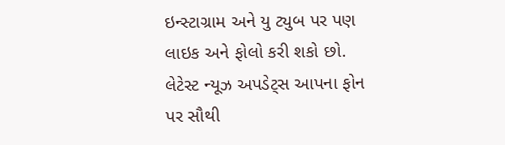ઇન્સ્ટાગ્રામ અને યુ ટ્યુબ પર પણ લાઇક અને ફોલો કરી શકો છો.
લેટેસ્ટ ન્યૂઝ અપડેટ્સ આપના ફોન પર સૌથી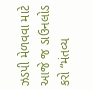ઝડપી મેળવવા માટે આજે જ ડાઉનલોડ કરો “મંતવ્ય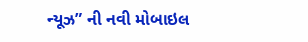ન્યૂઝ” ની નવી મોબાઇલ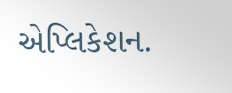એપ્લિકેશન.